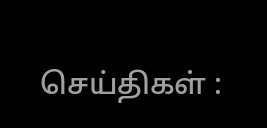செய்திகள் :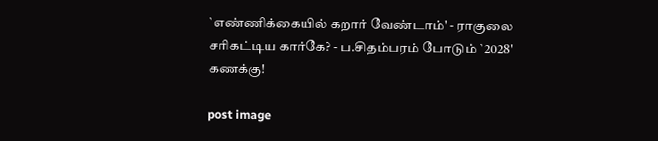`எண்ணிக்கையில் கறார் வேண்டாம்' - ராகுலை சரிகட்டிய கார்கே? - ப.சிதம்பரம் போடும் `2028' கணக்கு!

post image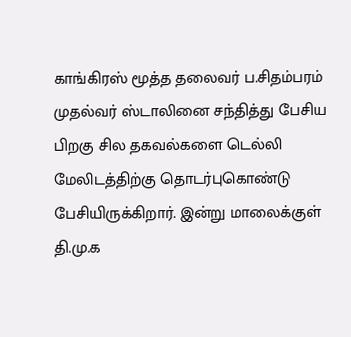காங்கிரஸ் மூத்த தலைவர் ப.சிதம்பரம் முதல்வர் ஸ்டாலினை சந்தித்து பேசிய பிறகு சில தகவல்களை டெல்லி மேலிடத்திற்கு தொடர்புகொண்டு பேசியிருக்கிறார். இன்று மாலைக்குள் தி.மு.க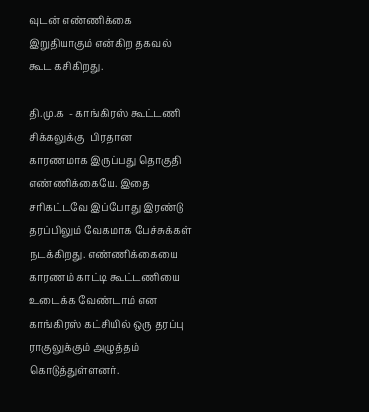வுடன் எண்ணிக்கை இறுதியாகும் என்கிற தகவல் கூட கசிகிறது.

தி.மு.க  - காங்கிரஸ் கூட்டணி சிக்கலுக்கு  பிரதான காரணமாக இருப்பது தொகுதி எண்ணிக்கையே. இதை சரிகட்டவே இப்போது இரண்டு தரப்பிலும் வேகமாக பேச்சுக்கள் நடக்கிறது. எண்ணிக்கையை காரணம் காட்டி கூட்டணியை உடைக்க வேண்டாம் என காங்கிரஸ் கட்சியில் ஒரு தரப்பு ராகுலுக்கும் அழுத்தம் கொடுத்துள்ளனர்.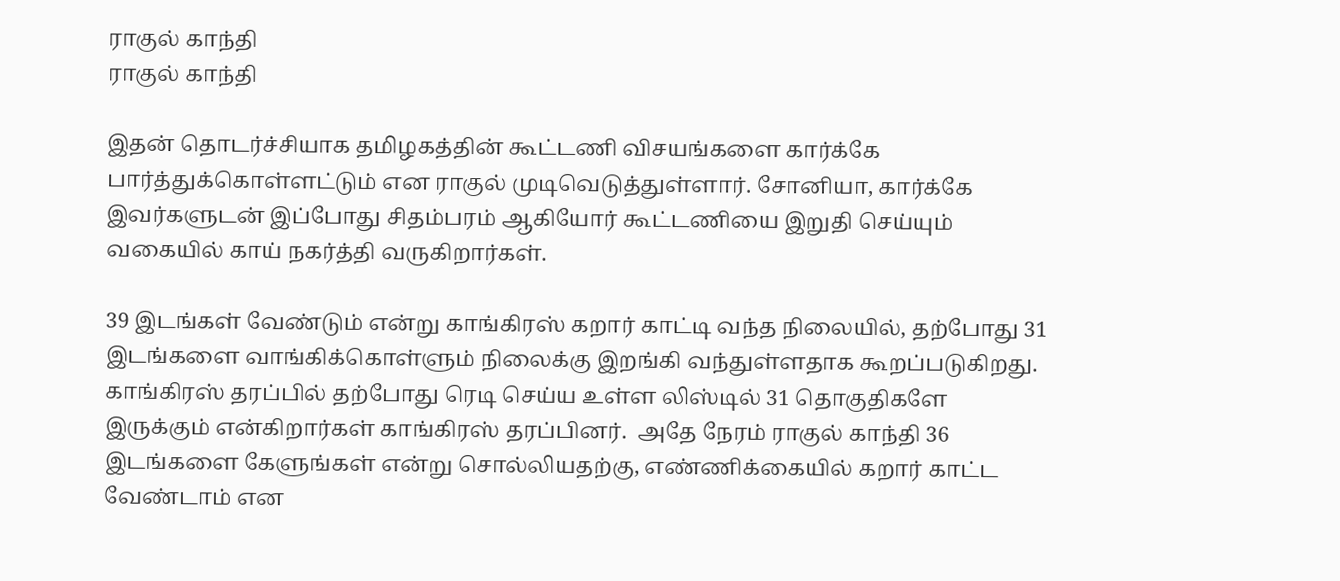ராகுல் காந்தி
ராகுல் காந்தி

இதன் தொடர்ச்சியாக தமிழகத்தின் கூட்டணி விசயங்களை கார்க்கே பார்த்துக்கொள்ளட்டும் என ராகுல் முடிவெடுத்துள்ளார். சோனியா, கார்க்கே இவர்களுடன் இப்போது சிதம்பரம் ஆகியோர் கூட்டணியை இறுதி செய்யும் வகையில் காய் நகர்த்தி வருகிறார்கள்.

39 இடங்கள் வேண்டும் என்று காங்கிரஸ் கறார் காட்டி வந்த நிலையில், தற்போது 31 இடங்களை வாங்கிக்கொள்ளும் நிலைக்கு இறங்கி வந்துள்ளதாக கூறப்படுகிறது. காங்கிரஸ் தரப்பில் தற்போது ரெடி செய்ய உள்ள லிஸ்டில் 31 தொகுதிகளே இருக்கும் என்கிறார்கள் காங்கிரஸ் தரப்பினர்.  அதே நேரம் ராகுல் காந்தி 36 இடங்களை கேளுங்கள் என்று சொல்லியதற்கு, எண்ணிக்கையில் கறார் காட்ட வேண்டாம் என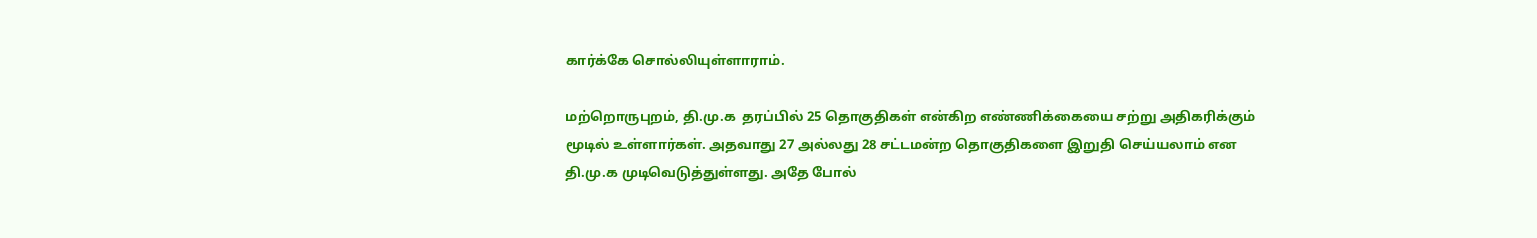கார்க்கே சொல்லியுள்ளாராம்.

மற்றொருபுறம், தி.மு.க  தரப்பில் 25 தொகுதிகள் என்கிற எண்ணிக்கையை சற்று அதிகரிக்கும் மூடில் உள்ளார்கள். அதவாது 27 அல்லது 28 சட்டமன்ற தொகுதிகளை இறுதி செய்யலாம் என தி.மு.க முடிவெடுத்துள்ளது. அதே போல்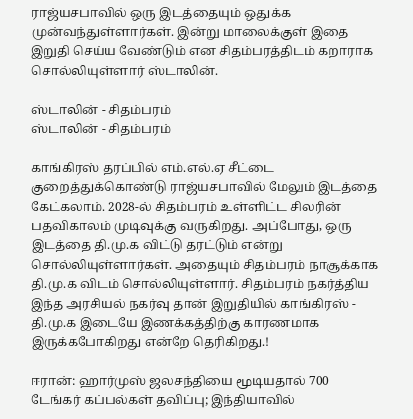ராஜ்யசபாவில் ஒரு இடத்தையும் ஒதுக்க முன்வந்துள்ளார்கள். இன்று மாலைக்குள் இதை இறுதி செய்ய வேண்டும் என சிதம்பரத்திடம் கறாராக சொல்லியுள்ளார் ஸ்டாலின்.

ஸ்டாலின் - சிதம்பரம்
ஸ்டாலின் - சிதம்பரம்

காங்கிரஸ் தரப்பில் எம்.எல்.ஏ சீட்டை குறைத்துக்கொண்டு ராஜ்யசபாவில் மேலும் இடத்தை கேட்கலாம். 2028-ல் சிதம்பரம் உள்ளிட்ட சிலரின் பதவிகாலம் முடிவுக்கு வருகிறது. அப்போது, ஒரு இடத்தை தி.மு.க விட்டு தரட்டும் என்று சொல்லியுள்ளார்கள். அதையும் சிதம்பரம் நாசூக்காக தி.மு.க விடம் சொல்லியுள்ளார். சிதம்பரம் நகர்த்திய இந்த அரசியல் நகர்வு தான் இறுதியில் காங்கிரஸ் - தி.மு.க இடையே இணக்கத்திற்கு காரணமாக இருக்கபோகிறது என்றே தெரிகிறது.!

ஈரான்: ஹார்முஸ் ஜலசந்தியை மூடியதால் 700 டேங்கர் கப்பல்கள் தவிப்பு; இந்தியாவில்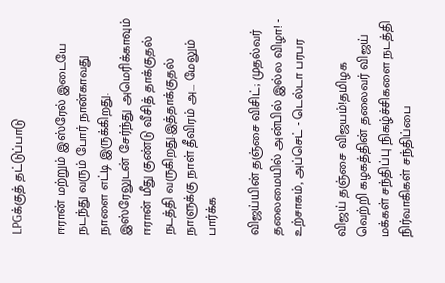LPGக்குத் தட்டுப்பாடு

ஈரான் மற்றும் இஸ்ரேல் இடையே நடந்து வரும் போர் நான்காவது நாளை எட்டி இருக்கிறது. இஸ்ரேலுடன் சேர்ந்து அமெரிக்காவும் ஈரான் மீது குண்டு வீசித் தாக்குதல் நடத்தி வருகிறது.இத்தாக்குதல் நாளுக்கு நாள் தீவிரம் அ... மேலும் பார்க்க

விஜய்யின் தஞ்சை விசிட்; முதல்வர் தலைமையில் அன்பில் இல்ல விழா! - உற்சாகம், அப்செட் - டெல்டா பரபர

விஜய் தஞ்சை விஜயம்!தமிழக வெற்றி கழகத்தின் தலைவர் விஜய் மக்கள் சந்திப்பு நிகழ்ச்சிகளை நடத்தி நிர்வாகிகள் சந்திப்பை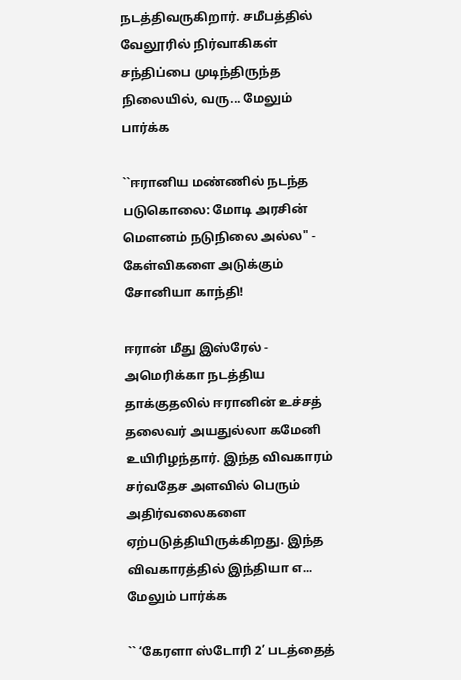நடத்திவருகிறார். சமீபத்தில் வேலூரில் நிர்வாகிகள் சந்திப்பை முடிந்திருந்த நிலையில், வரு... மேலும் பார்க்க

``ஈரானிய மண்ணில் நடந்த படுகொலை: மோடி அரசின் மௌனம் நடுநிலை அல்ல" - கேள்விகளை அடுக்கும் சோனியா காந்தி!

ஈரான் மீது இஸ்ரேல் - அமெரிக்கா நடத்திய தாக்குதலில் ஈரானின் உச்சத் தலைவர் அயதுல்லா கமேனி உயிரிழந்தார். இந்த விவகாரம் சர்வதேச அளவில் பெரும் அதிர்வலைகளை ஏற்படுத்தியிருக்கிறது. இந்த விவகாரத்தில் இந்தியா எ... மேலும் பார்க்க

`` ‘கேரளா ஸ்டோரி 2’ படத்தைத்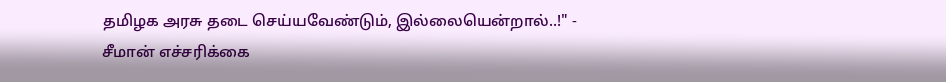தமிழக அரசு தடை செய்யவேண்டும், இல்லையென்றால்..!" - சீமான் எச்சரிக்கை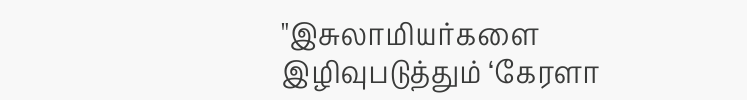"இசுலாமியர்களை இழிவுபடுத்தும் ‘கேரளா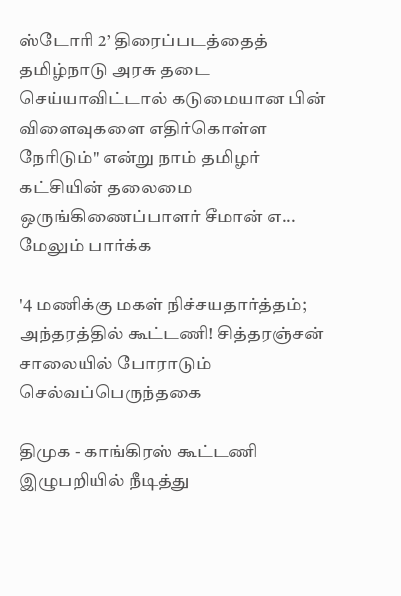ஸ்டோரி 2’ திரைப்படத்தைத் தமிழ்நாடு அரசு தடை செய்யாவிட்டால் கடுமையான பின் விளைவுகளை எதிர்கொள்ள நேரிடும்" என்று நாம் தமிழர் கட்சியின் தலைமை ஒருங்கிணைப்பாளர் சீமான் எ... மேலும் பார்க்க

'4 மணிக்கு மகள் நிச்சயதார்த்தம்; அந்தரத்தில் கூட்டணி! சித்தரஞ்சன் சாலையில் போராடும் செல்வப்பெருந்தகை

திமுக - காங்கிரஸ் கூட்டணி இழுபறியில் நீடித்து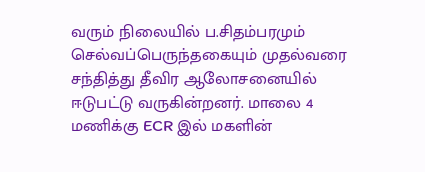வரும் நிலையில் ப.சிதம்பரமும் செல்வப்பெருந்தகையும் முதல்வரை சந்தித்து தீவிர ஆலோசனையில் ஈடுபட்டு வருகின்றனர். மாலை 4 மணிக்கு ECR இல் மகளின்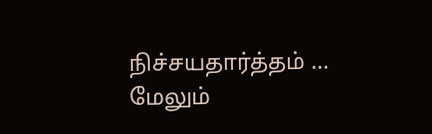நிச்சயதார்த்தம் ... மேலும்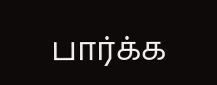பார்க்க